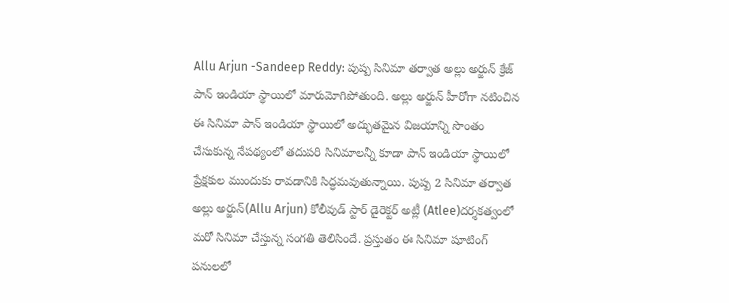Allu Arjun -Sandeep Reddy: పుష్ప సినిమా తర్వాత అల్లు అర్జున్ క్రేజ్ పాన్ ఇండియా స్థాయిలో మారుమోగిపోతుంది. అల్లు అర్జున్ హీరోగా నటించిన ఈ సినిమా పాన్ ఇండియా స్థాయిలో అద్భుతమైన విజయాన్ని సొంతం చేసుకున్న నేపథ్యంలో తదుపరి సినిమాలన్నీ కూడా పాన్ ఇండియా స్థాయిలో ప్రేక్షకుల ముందుకు రావడానికి సిద్ధమవుతున్నాయి. పుష్ప 2 సినిమా తర్వాత అల్లు అర్జున్(Allu Arjun) కోలీవుడ్ స్టార్ డైరెక్టర్ అట్లీ (Atlee)దర్శకత్వంలో మరో సినిమా చేస్తున్న సంగతి తెలిసిందే. ప్రస్తుతం ఈ సినిమా షూటింగ్ పనులలో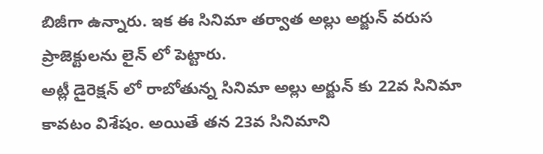బిజీగా ఉన్నారు. ఇక ఈ సినిమా తర్వాత అల్లు అర్జున్ వరుస ప్రాజెక్టులను లైన్ లో పెట్టారు.
అట్లీ డైరెక్షన్ లో రాబోతున్న సినిమా అల్లు అర్జున్ కు 22వ సినిమా కావటం విశేషం. అయితే తన 23వ సినిమాని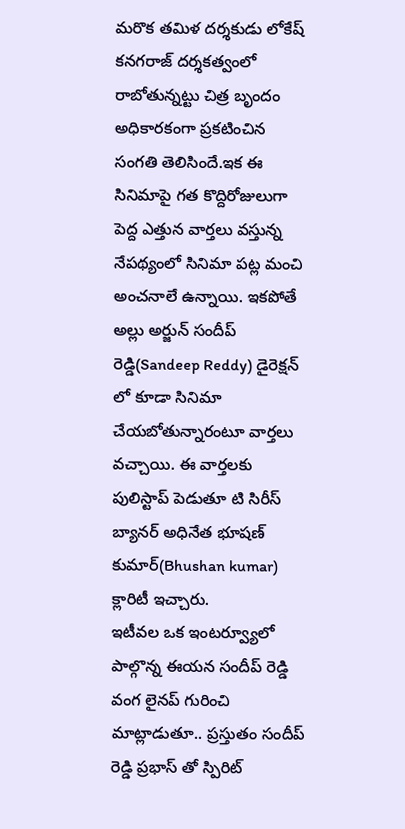మరొక తమిళ దర్శకుడు లోకేష్ కనగరాజ్ దర్శకత్వంలో రాబోతున్నట్టు చిత్ర బృందం అధికారకంగా ప్రకటించిన సంగతి తెలిసిందే.ఇక ఈ సినిమాపై గత కొద్దిరోజులుగా పెద్ద ఎత్తున వార్తలు వస్తున్న నేపథ్యంలో సినిమా పట్ల మంచి అంచనాలే ఉన్నాయి. ఇకపోతే అల్లు అర్జున్ సందీప్ రెడ్డి(Sandeep Reddy) డైరెక్షన్ లో కూడా సినిమా చేయబోతున్నారంటూ వార్తలు వచ్చాయి. ఈ వార్తలకు పులిస్టాప్ పెడుతూ టి సిరీస్ బ్యానర్ అధినేత భూషణ్ కుమార్(Bhushan kumar) క్లారిటీ ఇచ్చారు.
ఇటీవల ఒక ఇంటర్వ్యూలో పాల్గొన్న ఈయన సందీప్ రెడ్డి వంగ లైనప్ గురించి మాట్లాడుతూ.. ప్రస్తుతం సందీప్ రెడ్డి ప్రభాస్ తో స్పిరిట్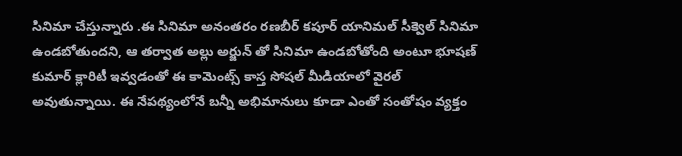సినిమా చేస్తున్నారు .ఈ సినిమా అనంతరం రణబీర్ కపూర్ యానిమల్ సీక్వెల్ సినిమా ఉండబోతుందని, ఆ తర్వాత అల్లు అర్జున్ తో సినిమా ఉండబోతోంది అంటూ భూషణ్ కుమార్ క్లారిటీ ఇవ్వడంతో ఈ కామెంట్స్ కాస్త సోషల్ మీడియాలో వైరల్ అవుతున్నాయి. ఈ నేపథ్యంలోనే బన్నీ అభిమానులు కూడా ఎంతో సంతోషం వ్యక్తం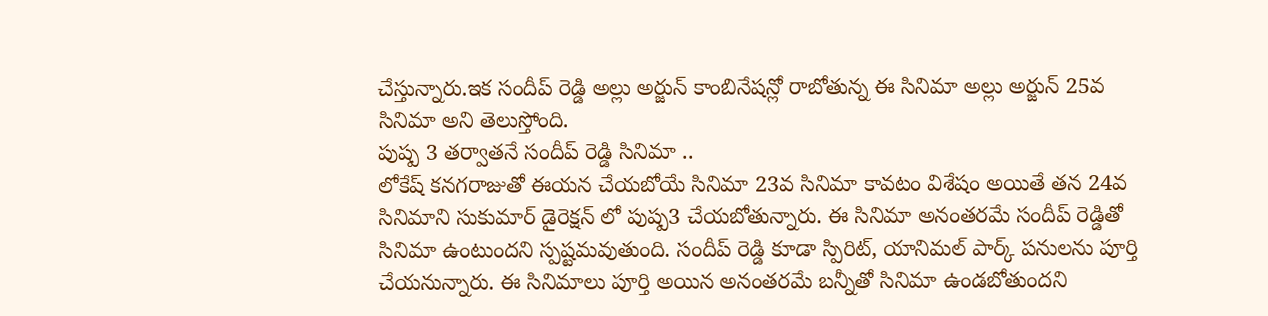చేస్తున్నారు.ఇక సందీప్ రెడ్డి అల్లు అర్జున్ కాంబినేషన్లో రాబోతున్న ఈ సినిమా అల్లు అర్జున్ 25వ సినిమా అని తెలుస్తోంది.
పుష్ప 3 తర్వాతనే సందీప్ రెడ్డి సినిమా ..
లోకేష్ కనగరాజుతో ఈయన చేయబోయే సినిమా 23వ సినిమా కావటం విశేషం అయితే తన 24వ సినిమాని సుకుమార్ డైరెక్షన్ లో పుష్ప3 చేయబోతున్నారు. ఈ సినిమా అనంతరమే సందీప్ రెడ్డితో సినిమా ఉంటుందని స్పష్టమవుతుంది. సందీప్ రెడ్డి కూడా స్పిరిట్, యానిమల్ పార్క్ పనులను పూర్తి చేయనున్నారు. ఈ సినిమాలు పూర్తి అయిన అనంతరమే బన్నీతో సినిమా ఉండబోతుందని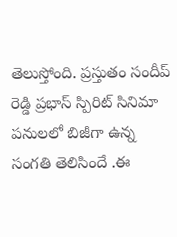తెలుస్తోంది. ప్రస్తుతం సందీప్ రెడ్డి ప్రభాస్ స్పిరిట్ సినిమా పనులలో బిజీగా ఉన్న సంగతి తెలిసిందే .ఈ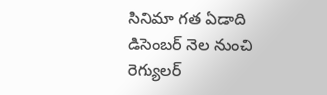సినిమా గత ఏడాది డిసెంబర్ నెల నుంచి రెగ్యులర్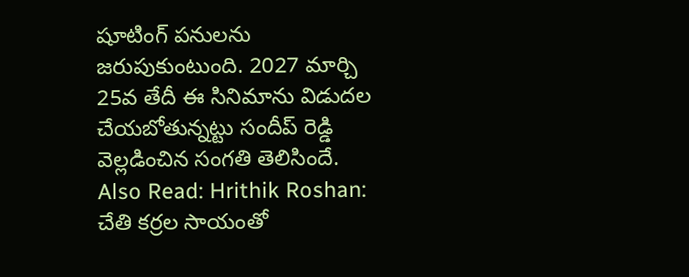షూటింగ్ పనులను జరుపుకుంటుంది. 2027 మార్చి 25వ తేదీ ఈ సినిమాను విడుదల చేయబోతున్నట్టు సందీప్ రెడ్డి వెల్లడించిన సంగతి తెలిసిందే.
Also Read: Hrithik Roshan: చేతి కర్రల సాయంతో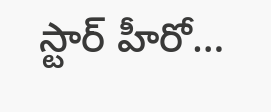స్టార్ హీరో…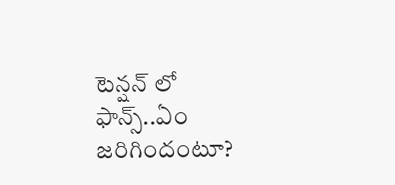టెన్షన్ లో ఫాన్స్..ఏం జరిగిందంటూ?